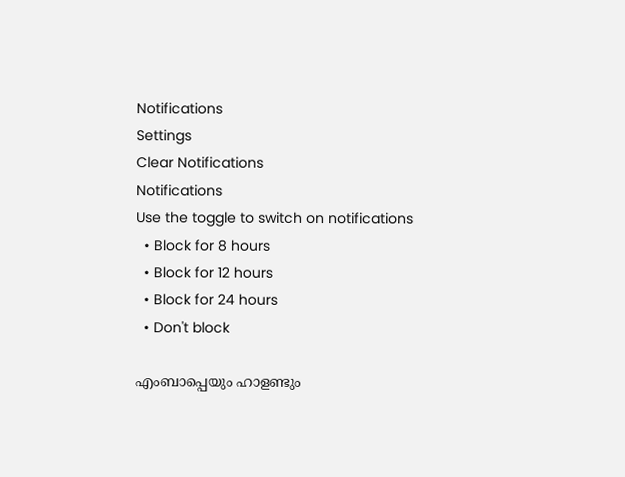Notifications
Settings
Clear Notifications
Notifications
Use the toggle to switch on notifications
  • Block for 8 hours
  • Block for 12 hours
  • Block for 24 hours
  • Don't block

എംബാപ്പെയും ഹാളണ്ടും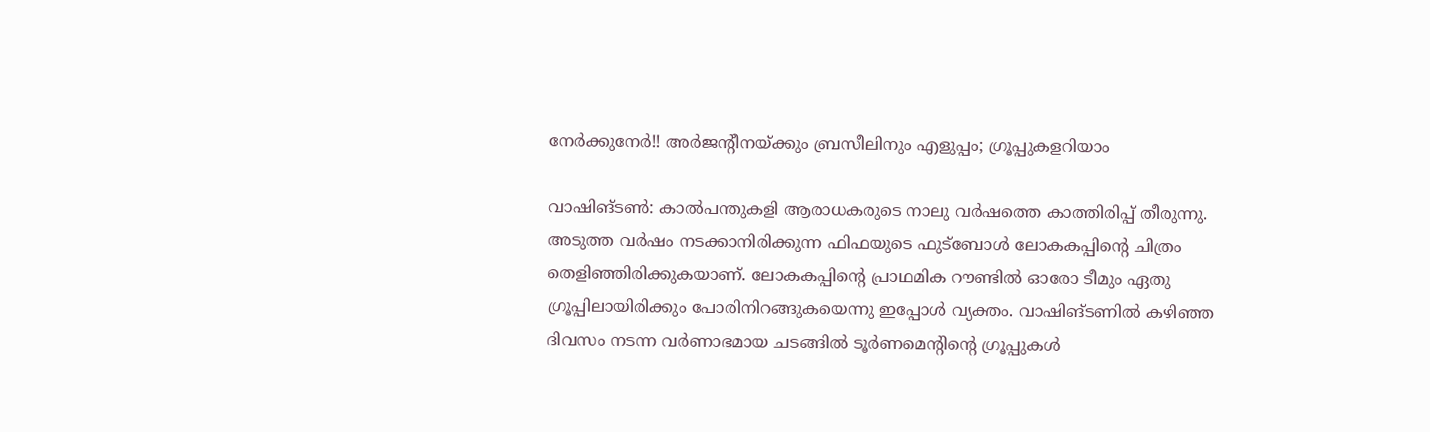നേര്‍ക്കുനേര്‍!! അര്‍ജന്റീനയ്ക്കും ബ്രസീലിനും എളുപ്പം; ഗ്രൂപ്പുകളറിയാം

വാഷിങ്ടണ്‍: കാല്‍പന്തുകളി ആരാധകരുടെ നാലു വര്‍ഷത്തെ കാത്തിരിപ്പ് തീരുന്നു. അടുത്ത വര്‍ഷം നടക്കാനിരിക്കുന്ന ഫിഫയുടെ ഫുട്‌ബോള്‍ ലോകകപ്പിന്റെ ചിത്രം തെളിഞ്ഞിരിക്കുകയാണ്. ലോകകപ്പിന്റെ പ്രാഥമിക റൗണ്ടില്‍ ഓരോ ടീമും ഏതു ഗ്രൂപ്പിലായിരിക്കും പോരിനിറങ്ങുകയെന്നു ഇപ്പോള്‍ വ്യക്തം. വാഷിങ്ടണില്‍ കഴിഞ്ഞ ദിവസം നടന്ന വര്‍ണാഭമായ ചടങ്ങില്‍ ടൂര്‍ണമെന്റിന്റെ ഗ്രൂപ്പുകള്‍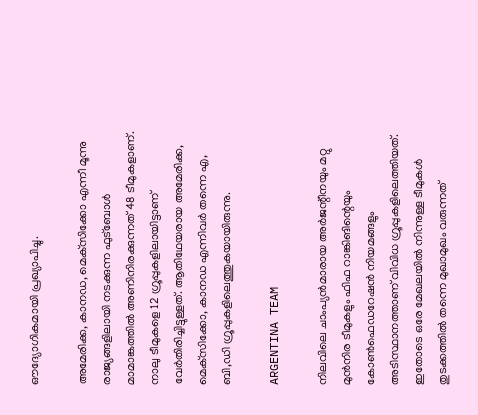ഔദ്യോഗികമായി പ്രഖ്യാപിച്ചു.

അമേരിക്ക, കാനഡ, മെക്‌സിക്കോ എന്നീ മൂന്നു രാജ്യങ്ങളിലായി നടക്കുന്ന ഫുട്‌ബോള്‍ മാമാങ്കത്തില്‍ അണിനിരക്കുന്നത് 48 ടീമുകളാണ്. നാലു ടീമുകളെ 12 ഗ്രൂപ്പുകളിലായിട്ടാണ് വേര്‍തിരിച്ചിട്ടുള്ളത്. ആതിഥേയരായ അമേരിക്ക, മെക്‌സിക്കോ, കാനഡ എന്നിവര്‍ തന്നെ എ, ബി,ഡി ഗ്രൂപ്പുകളിലെത്തുകയായിരുന്നു.

ARGENTINA TEAM

നിലവിലെ ചാംപ്യന്‍മാരായ അര്‍ജന്റീനയും മറ്റു മുന്‍നിര ടീമുകളും ഫിഫ റാങ്കിങിന്റെയും കോണ്‍ഫെഡറേഷന്‍ നിയമങ്ങളും അടിസ്ഥാനത്താണ് വിവിധ ഗ്രൂപ്പുകളിലെത്തിയത്. ഇതോടെ ഒരേ മേഖലയില്‍ നിന്നുള്ള ടീമുകള്‍ തുടക്കത്തില്‍ തന്നെ മുഖാമുഖം വരുന്നത്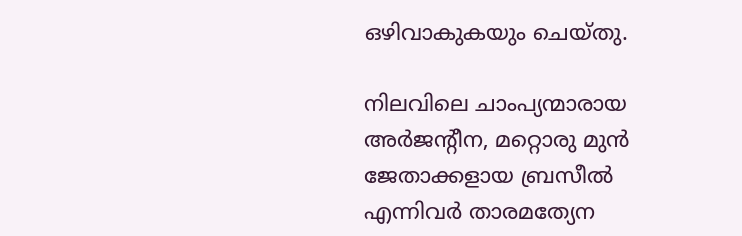ഒഴിവാകുകയും ചെയ്തു.

നിലവിലെ ചാംപ്യന്മാരായ അര്‍ജന്റീന, മറ്റൊരു മുന്‍ ജേതാക്കളായ ബ്രസീല്‍ എന്നിവര്‍ താരമത്യേന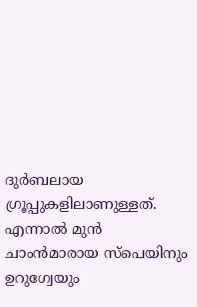ദുര്‍ബലായ ഗ്രൂപ്പുകളിലാണുള്ളത്. എന്നാല്‍ മുന്‍ ചാംന്‍മാരായ സ്‌പെയിനും ഉറുഗ്വേയും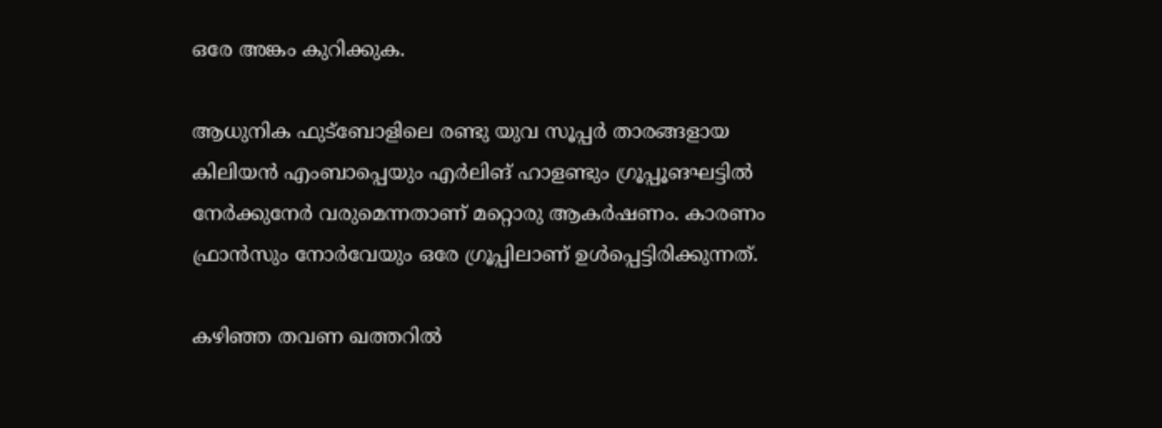ഒരേ അങ്കം കുറിക്കുക.

ആധുനിക ഫുട്‌ബോളിലെ രണ്ടു യുവ സൂപ്പര്‍ താരങ്ങളായ കിലിയന്‍ എംബാപ്പെയും എര്‍ലിങ് ഹാളണ്ടും ഗ്രൂപ്പൂങഘട്ടില്‍ നേര്‍ക്കുനേര്‍ വരുമെന്നതാണ് മറ്റൊരു ആകര്‍ഷണം. കാരണം ഫ്രാന്‍സും നോര്‍വേയും ഒരേ ഗ്രൂപ്പിലാണ് ഉള്‍പ്പെട്ടിരിക്കുന്നത്.

കഴിഞ്ഞ തവണ ഖത്തറില്‍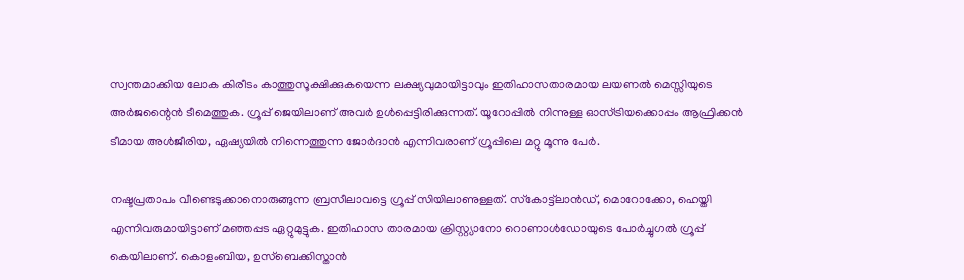സ്വന്തമാക്കിയ ലോക കിരീടം കാത്തുസൂക്ഷിക്കുകയെന്ന ലക്ഷ്യവുമായിട്ടാവും ഇതിഹാസതാരമായ ലയണല്‍ മെസ്സിയുടെ അര്‍ജന്റൈന്‍ ടീമെത്തുക. ഗ്രൂപ്പ് ജെയിലാണ് അവര്‍ ഉള്‍പ്പെട്ടിരിക്കുന്നത്. യൂറോപ്പില്‍ നിന്നുള്ള ഓസ്ട്രിയക്കൊപ്പം ആഫ്രിക്കന്‍ ടീമായ അള്‍ജീരിയ, ഏഷ്യയില്‍ നിന്നെത്തുന്ന ജോര്‍ദാന്‍ എന്നിവരാണ് ഗ്രൂപ്പിലെ മറ്റു മൂന്നു പേര്‍.

നഷ്ടപ്രതാപം വീണ്ടെടുക്കാനൊരുങ്ങുന്ന ബ്രസീലാവട്ടെ ഗ്രൂപ്പ് സിയിലാണുള്ളത്. സ്‌കോട്ട്‌ലാന്‍ഡ്, മൊറോക്കോ, ഹെയ്തി എന്നിവരുമായിട്ടാണ് മഞ്ഞപ്പട ഏറ്റുമുട്ടുക. ഇതിഹാസ താരമായ ക്രിസ്റ്റ്യാനോ റൊണാള്‍ഡോയുടെ പോര്‍ച്ചുഗല്‍ ഗ്രൂപ്പ് കെയിലാണ്. കൊളംബിയ, ഉസ്‌ബെക്കിസ്താന്‍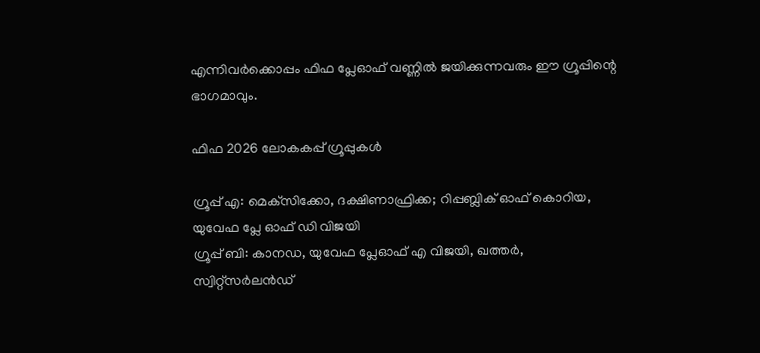എന്നിവര്‍ക്കൊപ്പം ഫിഫ പ്ലേഓഫ് വണ്ണില്‍ ജയിക്കുന്നവരും ഈ ഗ്രൂപ്പിന്റെ ഭാഗമാവും.

ഫിഫ 2026 ലോകകപ്പ് ഗ്രൂപ്പുകള്‍

ഗ്രൂപ്പ് എ: മെക്‌സിക്കോ, ദക്ഷിണാഫ്രിക്ക; റിപ്പബ്ലിക് ഓഫ് കൊറിയ, യുവേഫ പ്ലേ ഓഫ് ഡി വിജയി
ഗ്രൂപ്പ് ബി: കാനഡ, യുവേഫ പ്ലേഓഫ് എ വിജയി, ഖത്തര്‍, സ്വിറ്റ്‌സര്‍ലന്‍ഡ്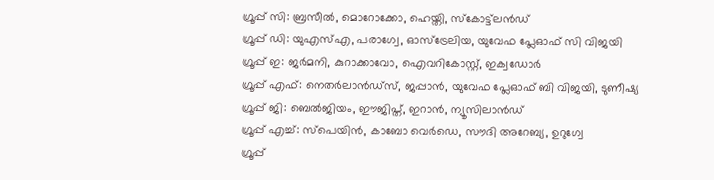ഗ്രൂപ്പ് സി: ബ്രസീല്‍, മൊറോക്കോ, ഹെയ്തി, സ്‌കോട്ട്‌ലന്‍ഡ്
ഗ്രൂപ്പ് ഡി: യുഎസ്എ, പരാഗ്വേ, ഓസ്‌ട്രേലിയ, യുവേഫ പ്ലേഓഫ് സി വിജയി
ഗ്രൂപ്പ് ഇ: ജര്‍മനി, കുറാക്കാവോ, ഐവറികോസ്റ്റ്, ഇക്വഡോര്‍
ഗ്രൂപ്പ് എഫ്: നെതര്‍ലാന്‍ഡ്‌സ്, ജപ്പാന്‍, യുവേഫ പ്ലേഓഫ് ബി വിജയി, ടുണീഷ്യ
ഗ്രൂപ്പ് ജി: ബെല്‍ജിയം, ഈജിപ്ത്, ഇറാന്‍, ന്യൂസിലാന്‍ഡ്
ഗ്രൂപ്പ് എച്ച്: സ്‌പെയിന്‍, കാബോ വെര്‍ഡെ, സൗദി അറേബ്യ, ഉറുഗ്വേ
ഗ്രൂപ്പ്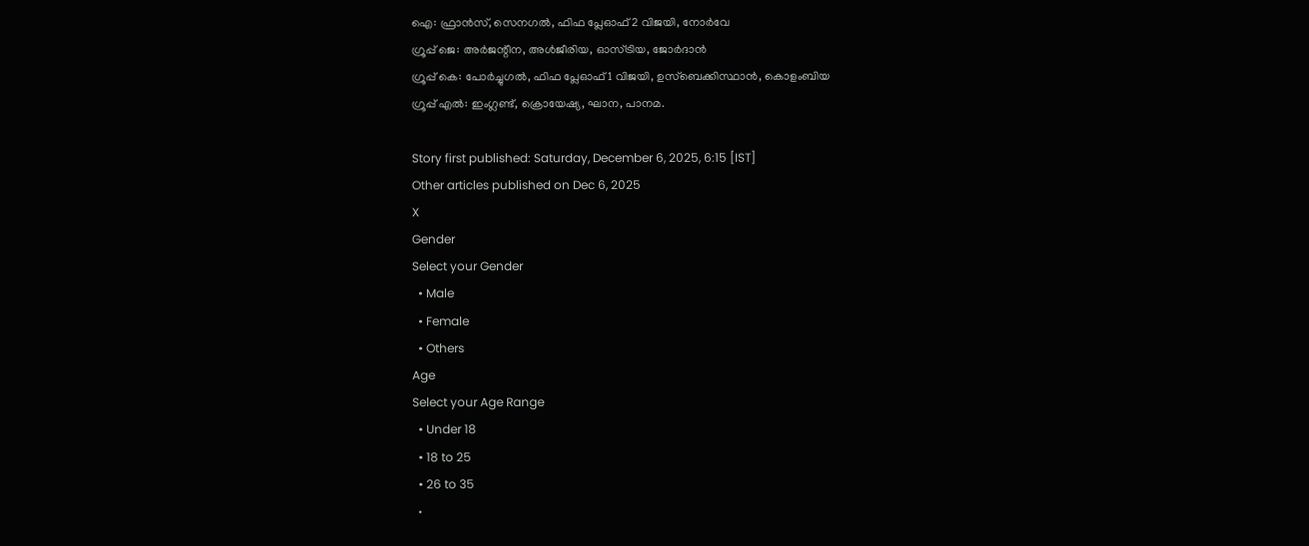ഐ: ഫ്രാന്‍സ്, സെനഗല്‍, ഫിഫ പ്ലേഓഫ് 2 വിജയി, നോര്‍വേ
ഗ്രൂപ്പ് ജെ: അര്‍ജന്റീന, അള്‍ജീരിയ, ഓസ്ട്രിയ, ജോര്‍ദാന്‍
ഗ്രൂപ്പ് കെ: പോര്‍ച്ചുഗല്‍, ഫിഫ പ്ലേഓഫ് 1 വിജയി, ഉസ്‌ബെക്കിസ്ഥാന്‍, കൊളംബിയ
ഗ്രൂപ്പ് എല്‍: ഇംഗ്ലണ്ട്, ക്രൊയേഷ്യ, ഘാന, പാനമ.

Story first published: Saturday, December 6, 2025, 6:15 [IST]
Other articles published on Dec 6, 2025
X
Gender
Select your Gender
  • Male
  • Female
  • Others
Age
Select your Age Range
  • Under 18
  • 18 to 25
  • 26 to 35
  •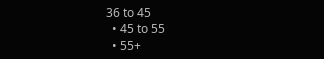36 to 45
  • 45 to 55
  • 55+